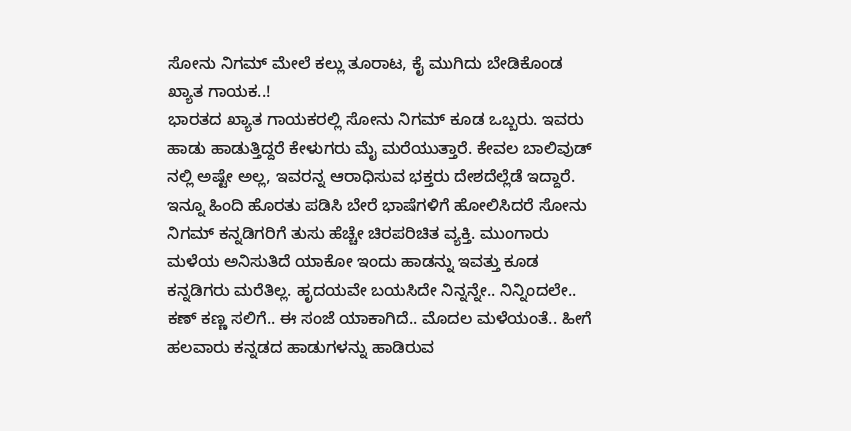ಸೋನು ನಿಗಮ್ ಮೇಲೆ ಕಲ್ಲು ತೂರಾಟ, ಕೈ ಮುಗಿದು ಬೇಡಿಕೊಂಡ ಖ್ಯಾತ ಗಾಯಕ..!
ಭಾರತದ ಖ್ಯಾತ ಗಾಯಕರಲ್ಲಿ ಸೋನು ನಿಗಮ್ ಕೂಡ ಒಬ್ಬರು. ಇವರು ಹಾಡು ಹಾಡುತ್ತಿದ್ದರೆ ಕೇಳುಗರು ಮೈ ಮರೆಯುತ್ತಾರೆ. ಕೇವಲ ಬಾಲಿವುಡ್ ನಲ್ಲಿ ಅಷ್ಟೇ ಅಲ್ಲ, ಇವರನ್ನ ಆರಾಧಿಸುವ ಭಕ್ತರು ದೇಶದೆಲ್ಲೆಡೆ ಇದ್ದಾರೆ.
ಇನ್ನೂ ಹಿಂದಿ ಹೊರತು ಪಡಿಸಿ ಬೇರೆ ಭಾಷೆಗಳಿಗೆ ಹೋಲಿಸಿದರೆ ಸೋನು ನಿಗಮ್ ಕನ್ನಡಿಗರಿಗೆ ತುಸು ಹೆಚ್ಚೇ ಚಿರಪರಿಚಿತ ವ್ಯಕ್ತಿ. ಮುಂಗಾರು ಮಳೆಯ ಅನಿಸುತಿದೆ ಯಾಕೋ ಇಂದು ಹಾಡನ್ನು ಇವತ್ತು ಕೂಡ ಕನ್ನಡಿಗರು ಮರೆತಿಲ್ಲ. ಹೃದಯವೇ ಬಯಸಿದೇ ನಿನ್ನನ್ನೇ.. ನಿನ್ನಿಂದಲೇ.. ಕಣ್ ಕಣ್ಣ ಸಲಿಗೆ.. ಈ ಸಂಜೆ ಯಾಕಾಗಿದೆ.. ಮೊದಲ ಮಳೆಯಂತೆ.. ಹೀಗೆ ಹಲವಾರು ಕನ್ನಡದ ಹಾಡುಗಳನ್ನು ಹಾಡಿರುವ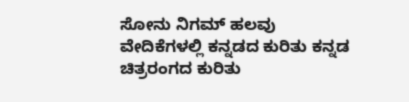ಸೋನು ನಿಗಮ್ ಹಲವು ವೇದಿಕೆಗಳಲ್ಲಿ ಕನ್ನಡದ ಕುರಿತು ಕನ್ನಡ ಚಿತ್ರರಂಗದ ಕುರಿತು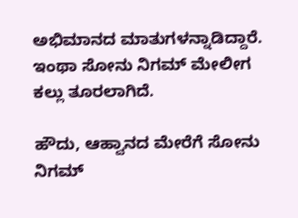ಅಭಿಮಾನದ ಮಾತುಗಳನ್ನಾಡಿದ್ದಾರೆ. ಇಂಥಾ ಸೋನು ನಿಗಮ್ ಮೇಲೀಗ ಕಲ್ಲು ತೂರಲಾಗಿದೆ.

ಹೌದು, ಆಹ್ವಾನದ ಮೇರೆಗೆ ಸೋನು ನಿಗಮ್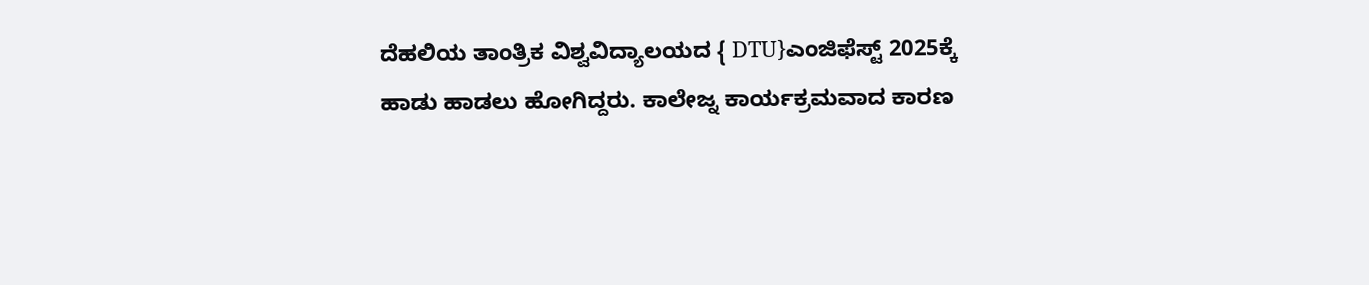ದೆಹಲಿಯ ತಾಂತ್ರಿಕ ವಿಶ್ವವಿದ್ಯಾಲಯದ { DTU}ಎಂಜಿಫೆಸ್ಟ್ 2025ಕ್ಕೆ ಹಾಡು ಹಾಡಲು ಹೋಗಿದ್ದರು. ಕಾಲೇಜ್ನ ಕಾರ್ಯಕ್ರಮವಾದ ಕಾರಣ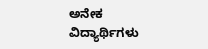ಅನೇಕ ವಿದ್ಯಾರ್ಥಿಗಳು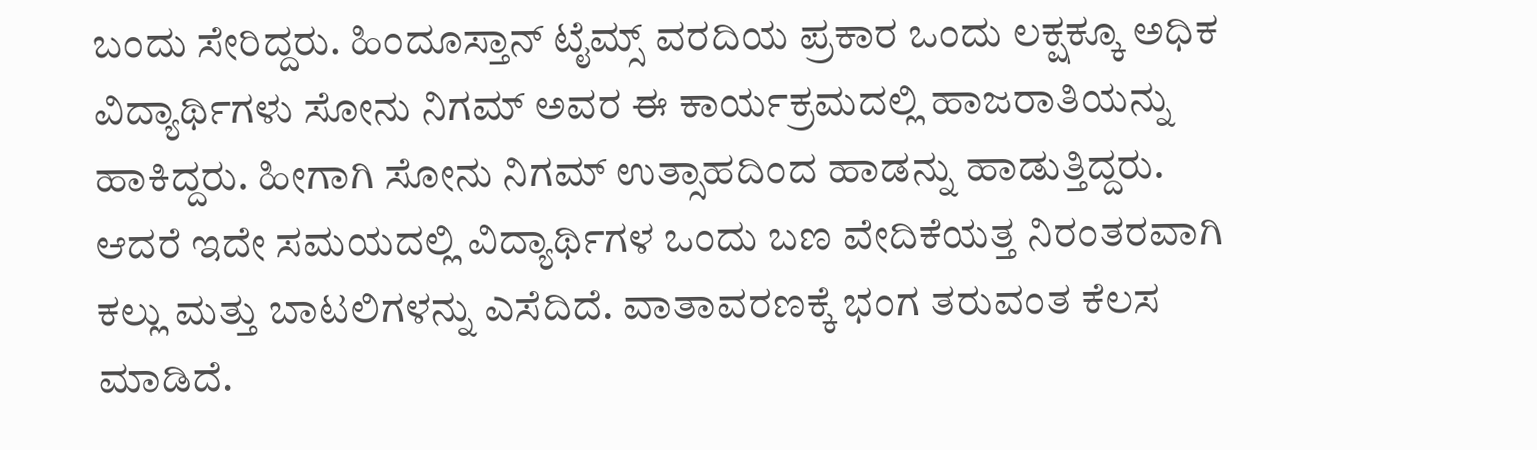ಬಂದು ಸೇರಿದ್ದರು. ಹಿಂದೂಸ್ತಾನ್ ಟೈಮ್ಸ್ ವರದಿಯ ಪ್ರಕಾರ ಒಂದು ಲಕ್ಷಕ್ಕೂ ಅಧಿಕ ವಿದ್ಯಾರ್ಥಿಗಳು ಸೋನು ನಿಗಮ್ ಅವರ ಈ ಕಾರ್ಯಕ್ರಮದಲ್ಲಿ ಹಾಜರಾತಿಯನ್ನು ಹಾಕಿದ್ದರು. ಹೀಗಾಗಿ ಸೋನು ನಿಗಮ್ ಉತ್ಸಾಹದಿಂದ ಹಾಡನ್ನು ಹಾಡುತ್ತಿದ್ದರು.
ಆದರೆ ಇದೇ ಸಮಯದಲ್ಲಿ ವಿದ್ಯಾರ್ಥಿಗಳ ಒಂದು ಬಣ ವೇದಿಕೆಯತ್ತ ನಿರಂತರವಾಗಿ ಕಲ್ಲು ಮತ್ತು ಬಾಟಲಿಗಳನ್ನು ಎಸೆದಿದೆ. ವಾತಾವರಣಕ್ಕೆ ಭಂಗ ತರುವಂತ ಕೆಲಸ ಮಾಡಿದೆ.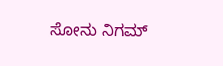ಸೋನು ನಿಗಮ್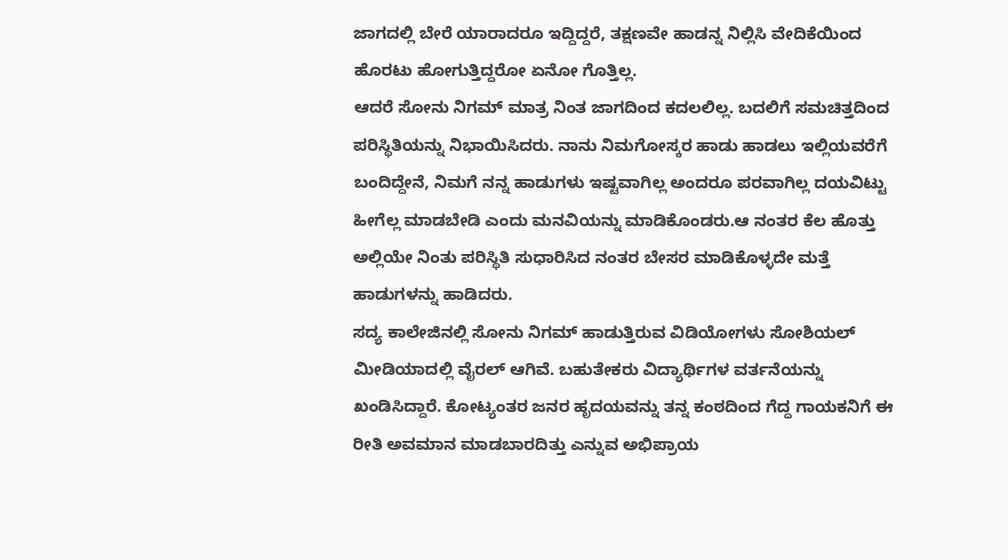ಜಾಗದಲ್ಲಿ ಬೇರೆ ಯಾರಾದರೂ ಇದ್ದಿದ್ದರೆ, ತಕ್ಷಣವೇ ಹಾಡನ್ನ ನಿಲ್ಲಿಸಿ ವೇದಿಕೆಯಿಂದ ಹೊರಟು ಹೋಗುತ್ತಿದ್ದರೋ ಏನೋ ಗೊತ್ತಿಲ್ಲ.
ಆದರೆ ಸೋನು ನಿಗಮ್ ಮಾತ್ರ ನಿಂತ ಜಾಗದಿಂದ ಕದಲಲಿಲ್ಲ. ಬದಲಿಗೆ ಸಮಚಿತ್ತದಿಂದ ಪರಿಸ್ಥಿತಿಯನ್ನು ನಿಭಾಯಿಸಿದರು. ನಾನು ನಿಮಗೋಸ್ಕರ ಹಾಡು ಹಾಡಲು ಇಲ್ಲಿಯವರೆಗೆ ಬಂದಿದ್ದೇನೆ, ನಿಮಗೆ ನನ್ನ ಹಾಡುಗಳು ಇಷ್ಟವಾಗಿಲ್ಲ ಅಂದರೂ ಪರವಾಗಿಲ್ಲ ದಯವಿಟ್ಟು ಹೀಗೆಲ್ಲ ಮಾಡಬೇಡಿ ಎಂದು ಮನವಿಯನ್ನು ಮಾಡಿಕೊಂಡರು.ಆ ನಂತರ ಕೆಲ ಹೊತ್ತು ಅಲ್ಲಿಯೇ ನಿಂತು ಪರಿಸ್ಥಿತಿ ಸುಧಾರಿಸಿದ ನಂತರ ಬೇಸರ ಮಾಡಿಕೊಳ್ಳದೇ ಮತ್ತೆ ಹಾಡುಗಳನ್ನು ಹಾಡಿದರು.
ಸದ್ಯ ಕಾಲೇಜಿನಲ್ಲಿ ಸೋನು ನಿಗಮ್ ಹಾಡುತ್ತಿರುವ ವಿಡಿಯೋಗಳು ಸೋಶಿಯಲ್ ಮೀಡಿಯಾದಲ್ಲಿ ವೈರಲ್ ಆಗಿವೆ. ಬಹುತೇಕರು ವಿದ್ಯಾರ್ಥಿಗಳ ವರ್ತನೆಯನ್ನು ಖಂಡಿಸಿದ್ದಾರೆ. ಕೋಟ್ಯಂತರ ಜನರ ಹೃದಯವನ್ನು ತನ್ನ ಕಂಠದಿಂದ ಗೆದ್ದ ಗಾಯಕನಿಗೆ ಈ ರೀತಿ ಅವಮಾನ ಮಾಡಬಾರದಿತ್ತು ಎನ್ನುವ ಅಭಿಪ್ರಾಯ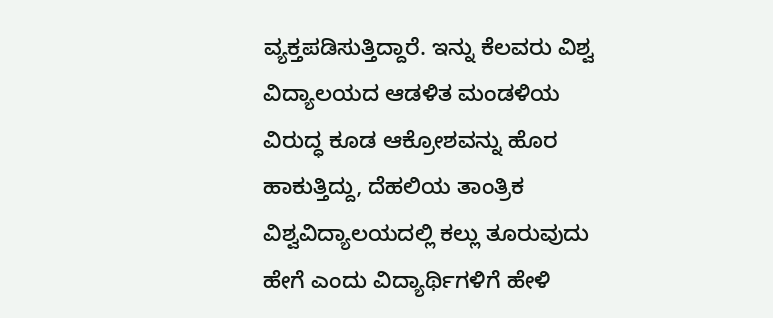ವ್ಯಕ್ತಪಡಿಸುತ್ತಿದ್ದಾರೆ. ಇನ್ನು ಕೆಲವರು ವಿಶ್ವ ವಿದ್ಯಾಲಯದ ಆಡಳಿತ ಮಂಡಳಿಯ ವಿರುದ್ಧ ಕೂಡ ಆಕ್ರೋಶವನ್ನು ಹೊರ ಹಾಕುತ್ತಿದ್ದು, ದೆಹಲಿಯ ತಾಂತ್ರಿಕ ವಿಶ್ವವಿದ್ಯಾಲಯದಲ್ಲಿ ಕಲ್ಲು ತೂರುವುದು ಹೇಗೆ ಎಂದು ವಿದ್ಯಾರ್ಥಿಗಳಿಗೆ ಹೇಳಿ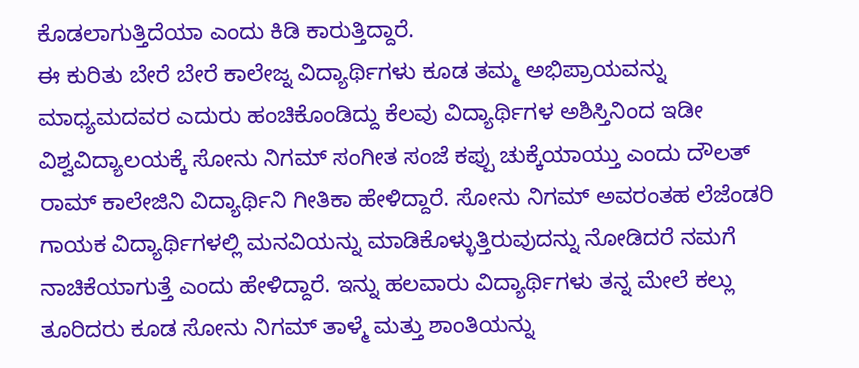ಕೊಡಲಾಗುತ್ತಿದೆಯಾ ಎಂದು ಕಿಡಿ ಕಾರುತ್ತಿದ್ದಾರೆ.
ಈ ಕುರಿತು ಬೇರೆ ಬೇರೆ ಕಾಲೇಜ್ನ ವಿದ್ಯಾರ್ಥಿಗಳು ಕೂಡ ತಮ್ಮ ಅಭಿಪ್ರಾಯವನ್ನು ಮಾಧ್ಯಮದವರ ಎದುರು ಹಂಚಿಕೊಂಡಿದ್ದು ಕೆಲವು ವಿದ್ಯಾರ್ಥಿಗಳ ಅಶಿಸ್ತಿನಿಂದ ಇಡೀ ವಿಶ್ವವಿದ್ಯಾಲಯಕ್ಕೆ ಸೋನು ನಿಗಮ್ ಸಂಗೀತ ಸಂಜೆ ಕಪ್ಪು ಚುಕ್ಕೆಯಾಯ್ತು ಎಂದು ದೌಲತ್ ರಾಮ್ ಕಾಲೇಜಿನಿ ವಿದ್ಯಾರ್ಥಿನಿ ಗೀತಿಕಾ ಹೇಳಿದ್ದಾರೆ. ಸೋನು ನಿಗಮ್ ಅವರಂತಹ ಲೆಜೆಂಡರಿ ಗಾಯಕ ವಿದ್ಯಾರ್ಥಿಗಳಲ್ಲಿ ಮನವಿಯನ್ನು ಮಾಡಿಕೊಳ್ಳುತ್ತಿರುವುದನ್ನು ನೋಡಿದರೆ ನಮಗೆ ನಾಚಿಕೆಯಾಗುತ್ತೆ ಎಂದು ಹೇಳಿದ್ದಾರೆ. ಇನ್ನು ಹಲವಾರು ವಿದ್ಯಾರ್ಥಿಗಳು ತನ್ನ ಮೇಲೆ ಕಲ್ಲು ತೂರಿದರು ಕೂಡ ಸೋನು ನಿಗಮ್ ತಾಳ್ಮೆ ಮತ್ತು ಶಾಂತಿಯನ್ನು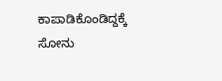ಕಾಪಾಡಿಕೊಂಡಿದ್ದಕ್ಕೆ ಸೋನು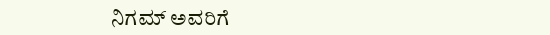ನಿಗಮ್ ಅವರಿಗೆ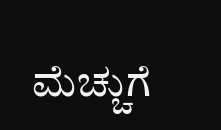ಮೆಚ್ಚುಗೆ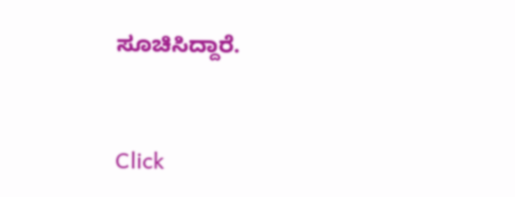ಸೂಚಿಸಿದ್ದಾರೆ.


Click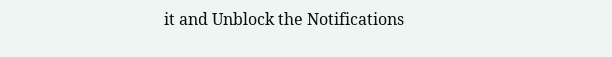it and Unblock the Notifications